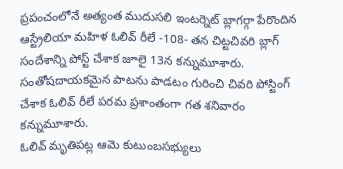ప్రపంచంలోనే అత్యంత ముదుసలి ఇంటర్నెట్ బ్లాగర్గా పేరొందిన ఆస్ట్రేలియా మహిళ ఓలివ్ రీలే -108- తన చిట్టచివరి బ్లాగ్ సందేశాన్ని పోస్ట్ చేశాక జూలై 13న కన్నుమూశారు. సంతోషదాయకమైన పాటను పాడటం గురించి చివరి పోస్టింగ్ చేశాక ఓలివ్ రీలే పరమ ప్రశాంతంగా గత శనివారం కన్నుమూశారు.
ఓలివ్ మృతిపట్ల ఆమె కుటుంబసభ్యులు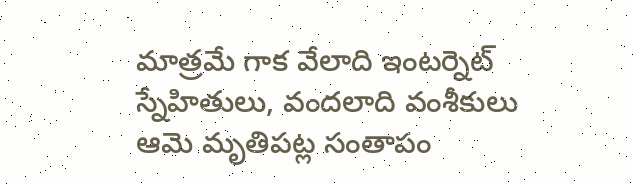మాత్రమే గాక వేలాది ఇంటర్నెట్ స్నేహితులు, వందలాది వంశీకులు ఆమె మృతిపట్ల సంతాపం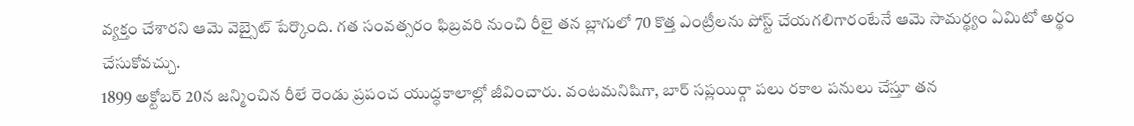వ్యక్తం చేశారని ఆమె వెబ్సైట్ పేర్కొంది. గత సంవత్సరం ఫిబ్రవరి నుంచి రీలై తన బ్లాగులో 70 కొత్త ఎంట్రీలను పోస్ట్ చేయగలిగారంటేనే ఆమె సామర్థ్యం ఏమిటో అర్థం చేసుకోవచ్చు.
1899 అక్టోబర్ 20న జన్మించిన రీలే రెండు ప్రపంచ యుద్ధకాలాల్లో జీవించారు. వంటమనిషిగా, బార్ సప్లయిర్గా పలు రకాల పనులు చేస్తూ తన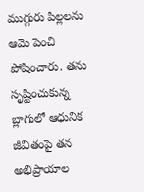ముగ్గురు పిల్లలను ఆమె పెంచి పోషించారు. తను సృష్టించుకున్న బ్లాగులో ఆధునిక జీవితంపై తన అభిప్రాయాల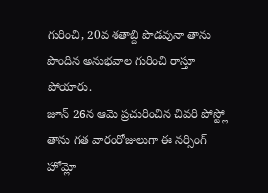గురించి, 20వ శతాబ్ది పొడవునా తాను పొందిన అనుభవాల గురించి రాస్తూ పోయారు.
జూన్ 26న ఆమె ప్రచురించిన చివరి పోస్ట్లో తాను గత వారంరోజులుగా ఈ నర్సింగ్ హోమ్లో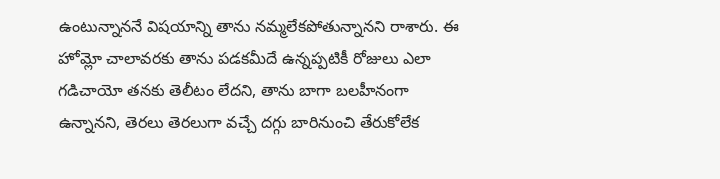ఉంటున్నాననే విషయాన్ని తాను నమ్మలేకపోతున్నానని రాశారు. ఈ హోమ్లో చాలావరకు తాను పడకమీదే ఉన్నప్పటికీ రోజులు ఎలా గడిచాయో తనకు తెలీటం లేదని, తాను బాగా బలహీనంగా ఉన్నానని, తెరలు తెరలుగా వచ్చే దగ్గు బారినుంచి తేరుకోలేక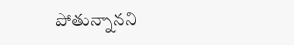పోతున్నానని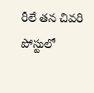రీలే తన చివరి పోస్టులో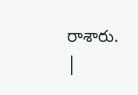రాశారు.
|